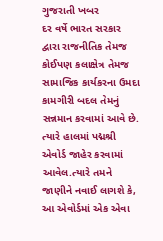ગુજરાતી ખબર
દર વર્ષે ભારત સરકાર દ્વારા રાજનીતિક તેમજ કોઈપણ કલાક્ષેત્ર તેમજ સામાજિક કાર્યકરના ઉમદા કામગીરી બદલ તેમનું સન્નમાન કરવામાં આવે છે. ત્યારે હાલમાં પદ્મશ્રી એવોર્ડ જાહેર કરવામાં આવેલ.ત્યારે તમને જાણીને નવાઈ લાગશે કે, આ એવોર્ડમાં એક એવા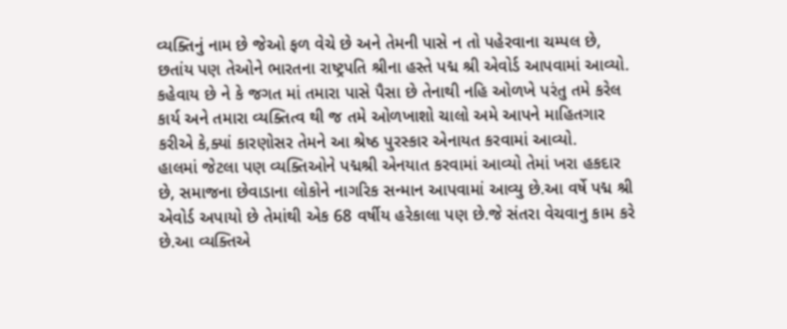વ્યક્તિનું નામ છે જેઓ ફળ વેચે છે અને તેમની પાસે ન તો પહેરવાના ચમ્પલ છે, છતાંય પણ તેઓને ભારતના રાષ્ટ્રપતિ શ્રીના હસ્તે પદ્મ શ્રી એવોર્ડ આપવામાં આવ્યો. કહેવાય છે ને કે જગત માં તમારા પાસે પૈસા છે તેનાથી નહિ ઓળખે પરંતુ તમે કરેલ કાર્ય અને તમારા વ્યક્તિત્વ થી જ તમે ઓળખાશો ચાલો અમે આપને માહિતગાર કરીએ કે,ક્યાં કારણોસર તેમને આ શ્રેષ્ઠ પુરસ્કાર એનાયત કરવામાં આવ્યો.
હાલમાં જેટલા પણ વ્યક્તિઓને પદ્મશ્રી એનયાત કરવામાં આવ્યો તેમાં ખરા હકદાર છે, સમાજના છેવાડાના લોકોને નાગરિક સન્માન આપવામાં આવ્યુ છે.આ વર્ષે પદ્મ શ્રી એવોર્ડ અપાયો છે તેમાંથી એક 68 વર્ષીય હરેકાલા પણ છે.જે સંતરા વેચવાનુ કામ કરે છે.આ વ્યક્તિએ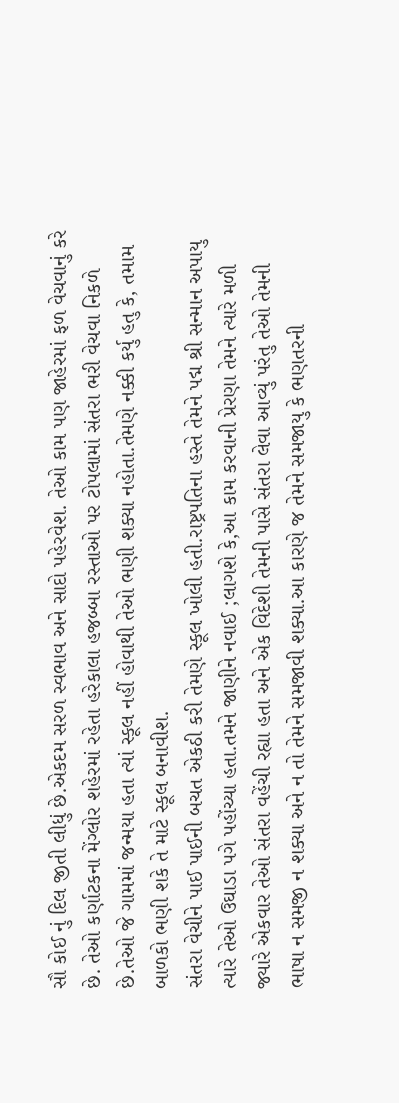સૌ કોઈ નું દિલ જીતી લીધું છે.એકદમ સરળ સ્વભાવ અને સાદો પહેરવેશ. તેઓ કામ પણ જાહેરમાં ફળ વેચવાનું કરે છે. તેઓ કર્ણાટકના મેંગ્લોર શહેરમાં રહેતા હરેકાલા હજબ્બા રસ્તાઓ પર ટોપલામાં સંતરા ભરી વેચવા નિકળે છે.તેઓ જે ગામમાં જન્મયા હતા ત્યાં સ્કૂલ નહીં હોવાથી તેઓ ભણી શક્યા નહોતા.તેમણે નક્કી કર્યુ હતુ કે, તમામ બાળકો ભણી શકે તે માટે સ્કૂલ બનાવીશ.
સંતરા વેચીને પાઈ પાઈની બચત એકઠી કરી તેમણે સ્કૂલ ખોલી હતી.રાષ્ટ્રપતિના હસ્તે તેમને પદ્મ શ્રી સન્માન અપાયુ ત્યારે તેઓ ઉઘાડા પગે પહોંચ્યા હતા.તમને જાણીને નવાઈ ;લાગશે કે,આ કામ કરવાની પ્રેરણા તેમને ત્યારે મળી જ્યારે એકવાર તેઓ સંતરા વહેંચી રહ્યા હતા અને એક વિદેશી તેમની પાસે સંતરા લેવા આવ્યું પરંતુ તેઓ તેમની ભાષા ન સમજી ન શક્યા અને ન તો તેમને સમજાવી શક્યા.આ કારણે જ તેમને સમજાયુ કે ભણતરની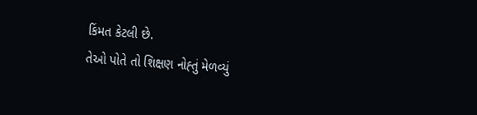કિંમત કેટલી છે.
તેઓ પોતે તો શિક્ષણ નોહ્તું મેળવ્યું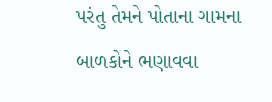પરંતુ તેમને પોતાના ગામના બાળકોને ભણાવવા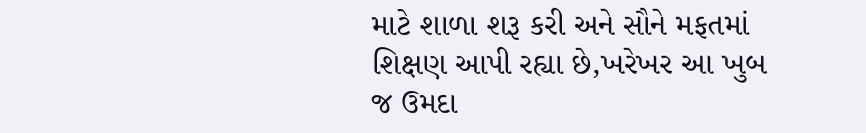માટે શાળા શરૂ કરી અને સૌને મફતમાં શિક્ષણ આપી રહ્યા છે,ખરેખર આ ખુબ જ ઉમદા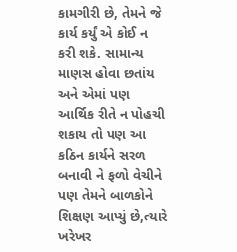કામગીરી છે, તેમને જે કાર્ય કર્યું એ કોઈ ન કરી શકે. સામાન્ય માણસ હોવા છતાંય અને એમાં પણ આર્થિક રીતે ન પોહચી શકાય તો પણ આ કઠિન કાર્યને સરળ બનાવી ને ફળો વેચીને પણ તેમને બાળકોને શિક્ષણ આપ્યું છે,ત્યારે ખરેખર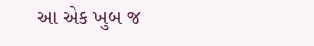આ એક ખુબ જ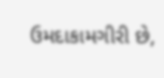ઉમદાકામગીરી છે,